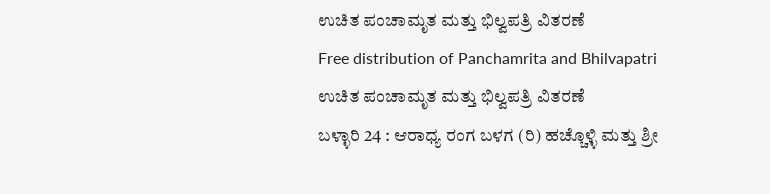ಉಚಿತ ಪಂಚಾಮೃತ ಮತ್ತು ಭಿಲ್ವಪತ್ರಿ ವಿತರಣೆ
Free distribution of Panchamrita and Bhilvapatri
ಉಚಿತ ಪಂಚಾಮೃತ ಮತ್ತು ಭಿಲ್ವಪತ್ರಿ ವಿತರಣೆ
ಬಳ್ಳಾರಿ 24 : ಆರಾಧ್ಯ ರಂಗ ಬಳಗ (ರಿ) ಹಚ್ಚೊಳ್ಳಿ ಮತ್ತು ಶ್ರೀ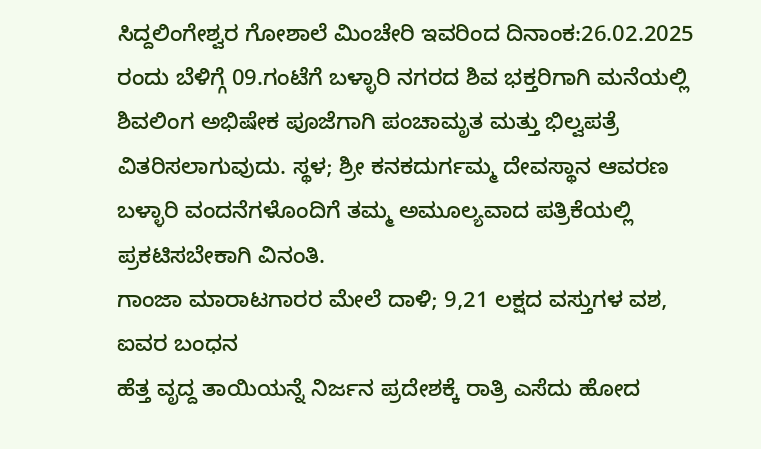ಸಿದ್ದಲಿಂಗೇಶ್ವರ ಗೋಶಾಲೆ ಮಿಂಚೇರಿ ಇವರಿಂದ ದಿನಾಂಕ:26.02.2025 ರಂದು ಬೆಳಿಗ್ಗೆ 09.ಗಂಟೆಗೆ ಬಳ್ಳಾರಿ ನಗರದ ಶಿವ ಭಕ್ತರಿಗಾಗಿ ಮನೆಯಲ್ಲಿ ಶಿವಲಿಂಗ ಅಭಿಷೇಕ ಪೂಜೆಗಾಗಿ ಪಂಚಾಮೃತ ಮತ್ತು ಭಿಲ್ವಪತ್ರೆ ವಿತರಿಸಲಾಗುವುದು. ಸ್ಥಳ; ಶ್ರೀ ಕನಕದುರ್ಗಮ್ಮ ದೇವಸ್ಥಾನ ಆವರಣ ಬಳ್ಳಾರಿ ವಂದನೆಗಳೊಂದಿಗೆ ತಮ್ಮ ಅಮೂಲ್ಯವಾದ ಪತ್ರಿಕೆಯಲ್ಲಿ ಪ್ರಕಟಿಸಬೇಕಾಗಿ ವಿನಂತಿ.
ಗಾಂಜಾ ಮಾರಾಟಗಾರರ ಮೇಲೆ ದಾಳಿ; 9,21 ಲಕ್ಷದ ವಸ್ತುಗಳ ವಶ, ಐವರ ಬಂಧನ
ಹೆತ್ತ ವೃದ್ದ ತಾಯಿಯನ್ನೆ ನಿರ್ಜನ ಪ್ರದೇಶಕ್ಕೆ ರಾತ್ರಿ ಎಸೆದು ಹೋದ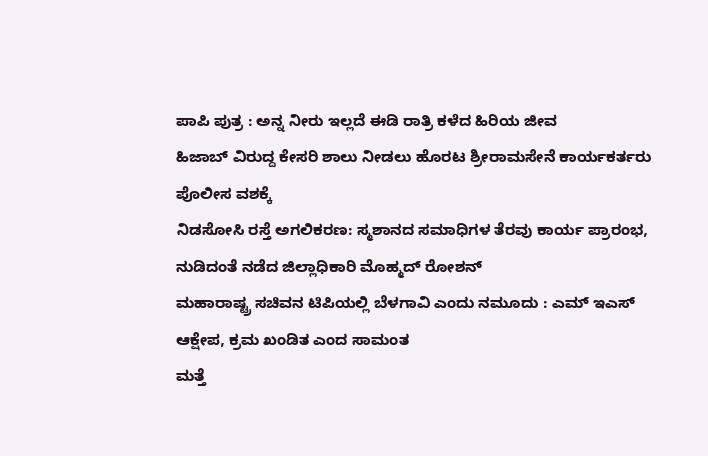ಪಾಪಿ ಪುತ್ರ : ಅನ್ನ ನೀರು ಇಲ್ಲದೆ ಈಡಿ ರಾತ್ರಿ ಕಳೆದ ಹಿರಿಯ ಜೀವ
ಹಿಜಾಬ್ ವಿರುದ್ದ ಕೇಸರಿ ಶಾಲು ನೀಡಲು ಹೊರಟ ಶ್ರೀರಾಮಸೇನೆ ಕಾರ್ಯಕರ್ತರು ಪೊಲೀಸ ವಶಕ್ಕೆ
ನಿಡಸೋಸಿ ರಸ್ತೆ ಅಗಲಿಕರಣ: ಸ್ಮಶಾನದ ಸಮಾಧಿಗಳ ತೆರವು ಕಾರ್ಯ ಪ್ರಾರಂಭ, ನುಡಿದಂತೆ ನಡೆದ ಜಿಲ್ಲಾಧಿಕಾರಿ ಮೊಹ್ಮದ್ ರೋಶನ್
ಮಹಾರಾಷ್ಟ್ರ ಸಚಿವನ ಟಿಪಿಯಲ್ಲಿ ಬೆಳಗಾವಿ ಎಂದು ನಮೂದು : ಎಮ್ ಇಎಸ್ ಆಕ್ಷೇಪ, ಕ್ರಮ ಖಂಡಿತ ಎಂದ ಸಾಮಂತ
ಮತ್ತೆ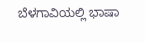ಬೆಳಗಾವಿಯಲ್ಲಿ ಭಾಷಾ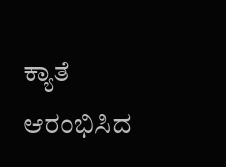ಕ್ಯಾತೆ ಆರಂಭಿಸಿದ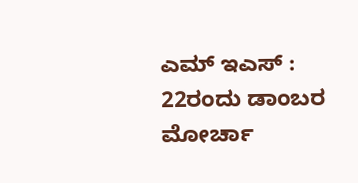ಎಮ್ ಇಎಸ್ : 22ರಂದು ಡಾಂಬರ ಮೋರ್ಚಾ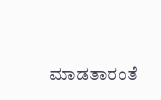ಮಾಡತಾರಂತೆ